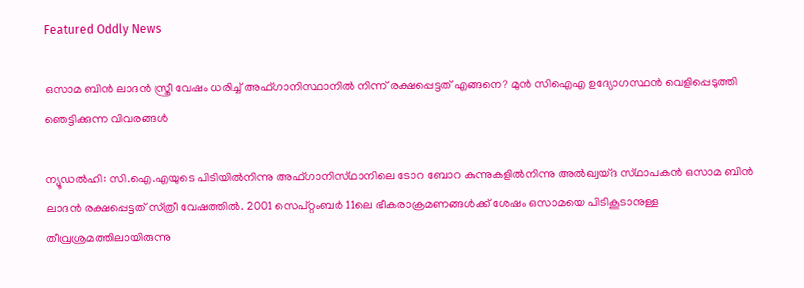Featured Oddly News

ഒസാമ ബിൻ ലാദൻ സ്ത്രീ വേഷം ധരിച്ച് അഫ്ഗാനിസ്ഥാനിൽ നിന്ന് രക്ഷപ്പെട്ടത് എങ്ങനെ? മുൻ സിഐഎ ഉദ്യോഗസ്ഥൻ വെളിപ്പെടുത്തി ഞെട്ടിക്കുന്ന വിവരങ്ങൾ

ന്യൂഡല്‍ഹി: സി.ഐ.എയുടെ പിടിയില്‍നിന്നു അഫ്‌ഗാനിസ്‌ഥാനിലെ ടോറ ബോറ കുന്നുകളില്‍നിന്നു അല്‍ഖ്വയ്‌ദ സ്‌ഥാപകന്‍ ഒസാമ ബിന്‍ ലാദന്‍ രക്ഷപ്പെട്ടത്‌ സ്‌ത്രീ വേഷത്തില്‍. 2001 സെപ്‌റ്റംബര്‍ 11ലെ ഭീകരാക്രമണങ്ങള്‍ക്ക്‌ ശേഷം ഒസാമയെ പിടികൂടാനുള്ള തീവ്രശ്രമത്തിലായിരുന്നു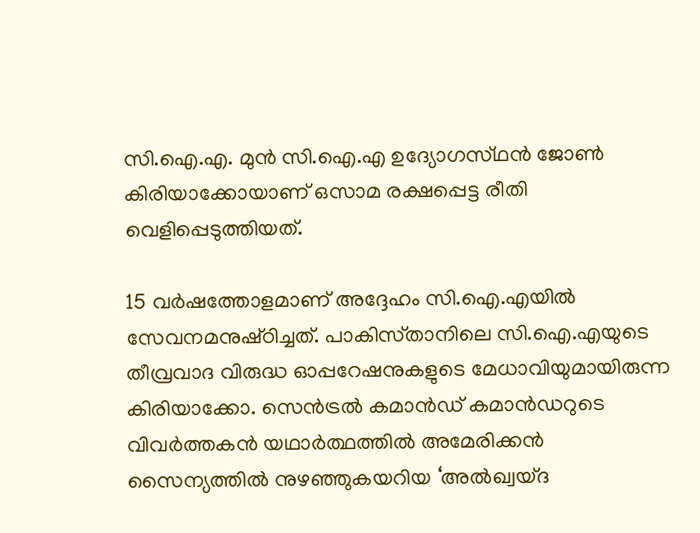സി.ഐ.എ. മുന്‍ സി.ഐ.എ ഉദ്യോഗസ്‌ഥന്‍ ജോണ്‍ കിരിയാക്കോയാണ്‌ ഒസാമ രക്ഷപ്പെട്ട രീതി വെളിപ്പെടുത്തിയത്‌.

15 വര്‍ഷത്തോളമാണ്‌ അദ്ദേഹം സി.ഐ.എയില്‍ സേവനമനുഷ്‌ഠിച്ചത്‌. പാകിസ്‌താനിലെ സി.ഐ.എയുടെ തീവ്രവാദ വിരുദ്ധ ഓപ്പറേഷനുകളുടെ മേധാവിയുമായിരുന്ന കിരിയാക്കോ. സെന്‍ട്രല്‍ കമാന്‍ഡ്‌ കമാന്‍ഡറുടെ വിവര്‍ത്തകന്‍ യഥാര്‍ത്ഥത്തില്‍ അമേരിക്കന്‍ സൈന്യത്തില്‍ നുഴഞ്ഞുകയറിയ ‘അല്‍ഖ്വയ്‌ദ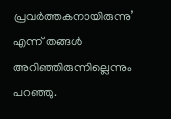പ്രവര്‍ത്തകനായിരുന്നു’ എന്ന്‌ തങ്ങള്‍ അറിഞ്ഞിരുന്നില്ലെന്നും പറഞ്ഞു.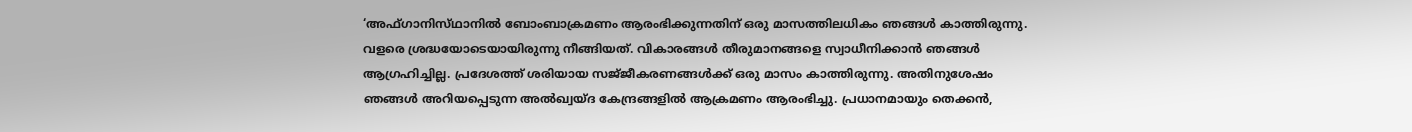‘അഫ്‌ഗാനിസ്‌ഥാനില്‍ ബോംബാക്രമണം ആരംഭിക്കുന്നതിന്‌ ഒരു മാസത്തിലധികം ഞങ്ങള്‍ കാത്തിരുന്നു. വളരെ ശ്രദ്ധയോടെയായിരുന്നു നീങ്ങിയത്‌. വികാരങ്ങള്‍ തീരുമാനങ്ങളെ സ്വാധീനിക്കാന്‍ ഞങ്ങള്‍ ആഗ്രഹിച്ചില്ല. പ്രദേശത്ത്‌ ശരിയായ സജ്‌ജീകരണങ്ങള്‍ക്ക്‌ ഒരു മാസം കാത്തിരുന്നു. അതിനുശേഷം ഞങ്ങള്‍ അറിയപ്പെടുന്ന അല്‍ഖ്വയ്‌ദ കേന്ദ്രങ്ങളില്‍ ആക്രമണം ആരംഭിച്ചു. പ്രധാനമായും തെക്കന്‍,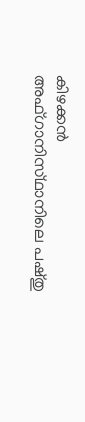കിഴക്കന്‍ അഫ്‌ഗാനിസ്‌ഥാനിലെ പഷ്‌തു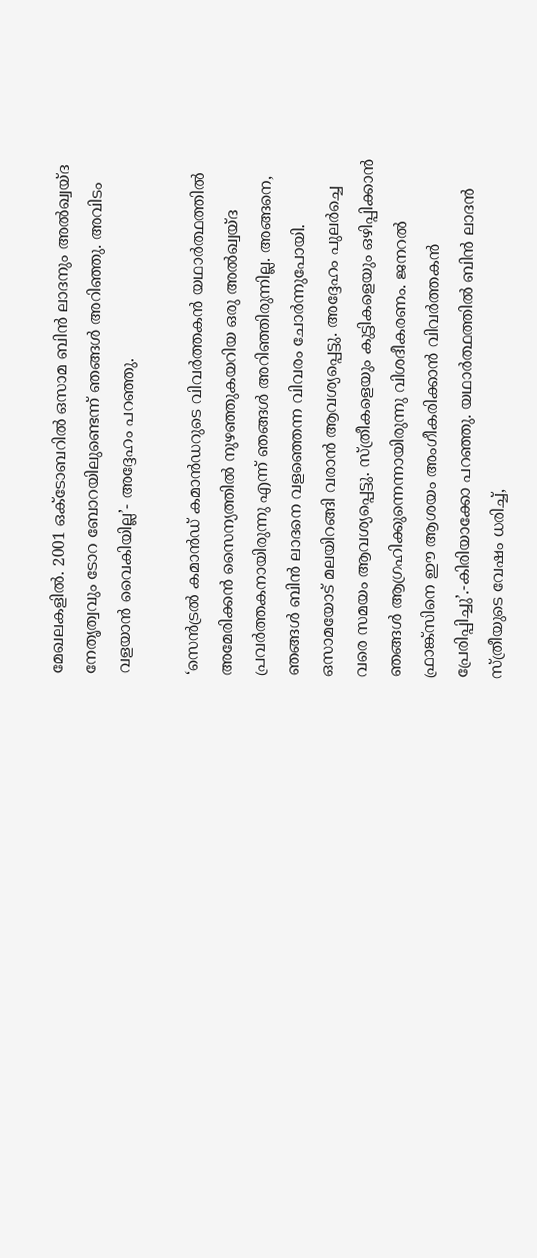മേഖലകളില്‍. 2001 ഒക്‌ടോബറില്‍ ഒസാമ ബിന്‍ ലാദനും അല്‍ഖ്വയ്‌ദ നേതൃത്വവും ടോറ ബോറയിലുണ്ടെന്ന്‌ ഞങ്ങള്‍ അറിഞ്ഞു. അവിടം വളയാന്‍ വൈകിയില്ല’- അദ്ദേഹം പറഞ്ഞു.

‘സെന്‍ട്രല്‍ കമാന്‍ഡ്‌ കമാന്‍ഡറുടെ വിവര്‍ത്തകന്‍ യഥാര്‍ത്ഥത്തില്‍ അമേരിക്കന്‍ സൈന്യത്തില്‍ നുഴഞ്ഞുകയറിയ ഒരു അല്‍ഖ്വയ്‌ദ പ്രവര്‍ത്തകനായിരുന്നു എന്ന്‌ ഞങ്ങള്‍ അറിഞ്ഞിരുന്നില്ല. അങ്ങനെ, ഞങ്ങള്‍ ബിന്‍ ലാദനെ വളഞ്ഞെന്ന വിവരം ചോര്‍ന്നുപോയി. ഒസാമയോട്‌ മലയിറങ്ങി വരാന്‍ ആവശ്യപ്പെട്ടു. അദ്ദേഹം പുലര്‍ച്ചെ വരെ സമയം ആവശ്യപ്പെട്ടു. സ്‌ത്രീകളെയും കുട്ടികളെയും ഒഴിപ്പിക്കാന്‍ ഞങ്ങള്‍ ആഗ്രഹിക്കുന്നെന്നായിരുന്നു വിശദീകരണം. ജനറല്‍ ഫ്രാങ്ക്‌സിനെ ഈ ആശയം അംഗീകരിക്കാന്‍ വിവര്‍ത്തകന്‍ പ്രേരിപ്പിച്ചു’.-കിരിയാക്കോ പറഞ്ഞു. യഥാര്‍ത്ഥത്തില്‍ ബിന്‍ ലാദന്‍ സ്‌ത്രീയുടെ വേഷം ധരിച്ച്‌,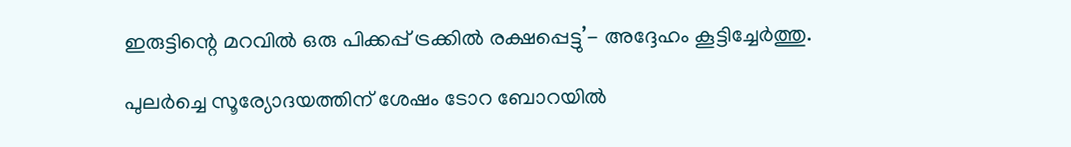ഇരുട്ടിന്റെ മറവില്‍ ഒരു പിക്കപ്പ്‌ ട്രക്കില്‍ രക്ഷപ്പെട്ടു’- അദ്ദേഹം കൂട്ടിച്ചേര്‍ത്തു.

പുലര്‍ച്ചെ സൂര്യോദയത്തിന്‌ ശേഷം ടോറ ബോറയില്‍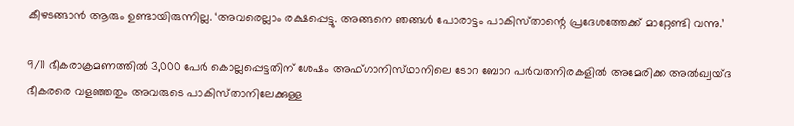കീഴടങ്ങാന്‍ ആരും ഉണ്ടായിരുന്നില്ല. ‘അവരെല്ലാം രക്ഷപ്പെട്ടു. അങ്ങനെ ഞങ്ങള്‍ പോരാട്ടം പാകിസ്‌താന്റെ പ്രദേശത്തേക്ക്‌ മാറ്റേണ്ടി വന്നു.’

9/11 ഭീകരാക്രമണത്തില്‍ 3,000 പേര്‍ കൊല്ലപ്പെട്ടതിന്‌ ശേഷം അഫ്‌ഗാനിസ്‌ഥാനിലെ ടോറ ബോറ പര്‍വതനിരകളില്‍ അമേരിക്ക അല്‍ഖ്വയ്‌ദ ഭീകരരെ വളഞ്ഞതും അവരുടെ പാകിസ്‌താനിലേക്കുള്ള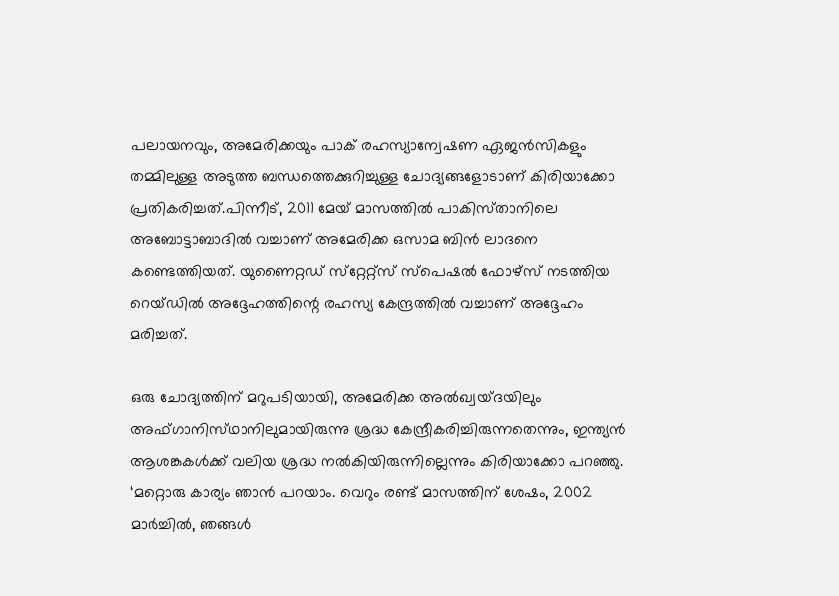പലായനവും, അമേരിക്കയും പാക്‌ രഹസ്യാന്വേഷണ ഏജന്‍സികളും തമ്മിലുള്ള അടുത്ത ബന്ധത്തെക്കുറിച്ചുള്ള ചോദ്യങ്ങളോടാണ്‌ കിരിയാക്കോ പ്രതികരിച്ചത്‌.പിന്നീട്‌, 2011 മേയ്‌ മാസത്തില്‍ പാകിസ്‌താനിലെ അബോട്ടാബാദില്‍ വച്ചാണ്‌ അമേരിക്ക ഒസാമ ബിന്‍ ലാദനെ കണ്ടെത്തിയത്‌. യുണൈറ്റഡ്‌ സ്‌റ്റേറ്റ്‌സ്‌ സ്‌പെഷല്‍ ഫോഴ്‌സ്‌ നടത്തിയ റെയ്‌ഡില്‍ അദ്ദേഹത്തിന്റെ രഹസ്യ കേന്ദ്രത്തില്‍ വച്ചാണ്‌ അദ്ദേഹം മരിച്ചത്‌.

ഒരു ചോദ്യത്തിന്‌ മറുപടിയായി, അമേരിക്ക അല്‍ഖ്വയ്‌ദയിലും അഫ്‌ഗാനിസ്‌ഥാനിലുമായിരുന്നു ശ്രദ്ധ കേന്ദ്രീകരിച്ചിരുന്നതെന്നും, ഇന്ത്യന്‍ ആശങ്കകള്‍ക്ക്‌ വലിയ ശ്രദ്ധ നല്‍കിയിരുന്നില്ലെന്നും കിരിയാക്കോ പറഞ്ഞു.
‘മറ്റൊരു കാര്യം ഞാന്‍ പറയാം. വെറും രണ്ട്‌ മാസത്തിന്‌ ശേഷം, 2002 മാര്‍ച്ചില്‍, ഞങ്ങള്‍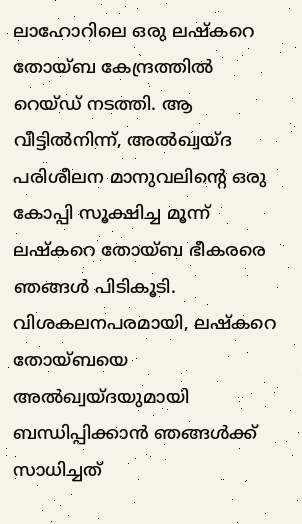ലാഹോറിലെ ഒരു ലഷ്‌കറെ തോയ്‌ബ കേന്ദ്രത്തില്‍ റെയ്‌ഡ്‌ നടത്തി. ആ വീട്ടില്‍നിന്ന്‌, അല്‍ഖ്വയ്‌ദ പരിശീലന മാനുവലിന്റെ ഒരു കോപ്പി സൂക്ഷിച്ച മൂന്ന്‌ ലഷ്‌കറെ തോയ്‌ബ ഭീകരരെ ഞങ്ങള്‍ പിടികൂടി. വിശകലനപരമായി, ലഷ്‌കറെ തോയ്‌ബയെ അല്‍ഖ്വയ്‌ദയുമായി ബന്ധിപ്പിക്കാന്‍ ഞങ്ങള്‍ക്ക്‌ സാധിച്ചത്‌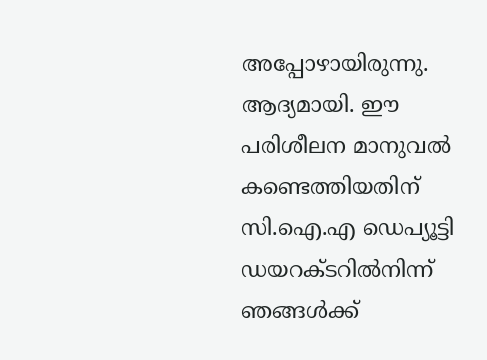അപ്പോഴായിരുന്നു.
ആദ്യമായി. ഈ പരിശീലന മാനുവല്‍ കണ്ടെത്തിയതിന്‌ സി.ഐ.എ ഡെപ്യൂട്ടി ഡയറക്‌ടറില്‍നിന്ന്‌ ഞങ്ങള്‍ക്ക്‌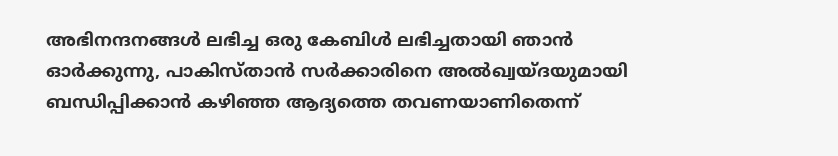അഭിനന്ദനങ്ങള്‍ ലഭിച്ച ഒരു കേബിള്‍ ലഭിച്ചതായി ഞാന്‍ ഓര്‍ക്കുന്നു, പാകിസ്‌താന്‍ സര്‍ക്കാരിനെ അല്‍ഖ്വയ്‌ദയുമായി ബന്ധിപ്പിക്കാന്‍ കഴിഞ്ഞ ആദ്യത്തെ തവണയാണിതെന്ന്‌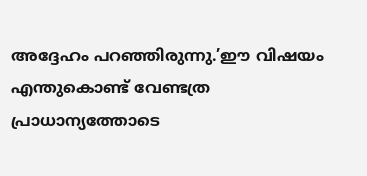അദ്ദേഹം പറഞ്ഞിരുന്നു.’ഈ വിഷയം എന്തുകൊണ്ട്‌ വേണ്ടത്ര പ്രാധാന്യത്തോടെ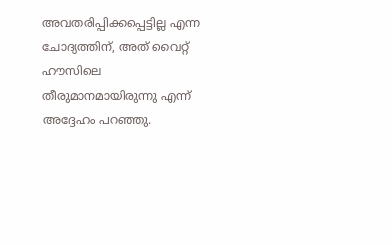അവതരിപ്പിക്കപ്പെട്ടില്ല എന്ന ചോദ്യത്തിന്‌, അത്‌ വൈറ്റ്‌ ഹൗസിലെ തീരുമാനമായിരുന്നു എന്ന്‌ അദ്ദേഹം പറഞ്ഞു.